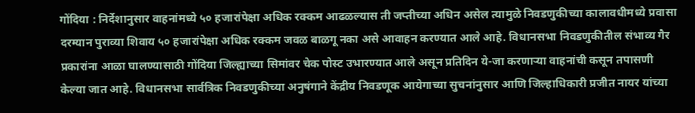गोंदिया : निर्देशानुसार वाहनांमध्ये ५० हजारांपेक्षा अधिक रक्कम आढळल्यास ती जप्तीच्या अधिन असेल त्यामुळे निवडणुकीच्या कालावधीमध्ये प्रवासा दरम्यान पुराव्या शिवाय ५० हजारांपेक्षा अधिक रक्कम जवळ बाळगू नका असे आवाहन करण्यात आले आहे. विधानसभा निवडणुकीतील संभाव्य गैर प्रकारांना आळा घालण्यासाठी गोंदिया जिल्ह्याच्या सिमांवर चेक पोस्ट उभारण्यात आले असून प्रतिदिन ये-जा करणाऱ्या वाहनांची कसून तपासणी केल्या जात आहे. विधानसभा सार्वत्रिक निवडणुकीच्या अनुषंगाने केंद्रीय निवडणूक आयेगाच्या सुचनांनुसार आणि जिल्हाधिकारी प्रजीत नायर यांच्या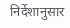निर्देशानुसार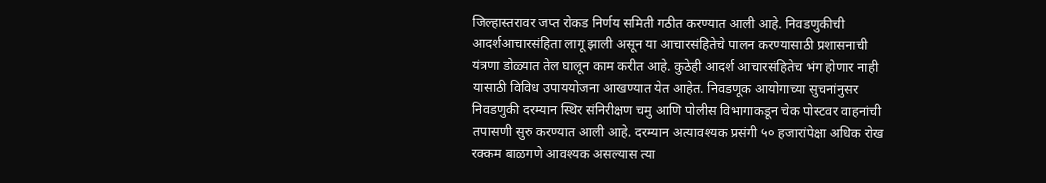जिल्हास्तरावर जप्त रोकड निर्णय समिती गठीत करण्यात आली आहे. निवडणुकीची आदर्शआचारसंहिता लागू झाली असून या आचारसंहितेचे पालन करण्यासाठी प्रशासनाची यंत्रणा डोळ्यात तेल घालून काम करीत आहे. कुठेही आदर्श आचारसंहितेच भंग होणार नाही यासाठी विविध उपाययोजना आखण्यात येत आहेत. निवडणूक आयोगाच्या सुचनांनुसर निवडणुकी दरम्यान स्थिर संनिरीक्षण चमु आणि पोलीस विभागाकडून चेक पोस्टवर वाहनांची तपासणी सुरु करण्यात आली आहे. दरम्यान अत्यावश्यक प्रसंगी ५० हजारांपेक्षा अधिक रोख रक्कम बाळगणे आवश्यक असल्यास त्या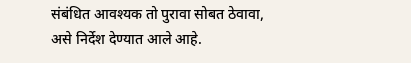संबंधित आवश्यक तो पुरावा सोबत ठेवावा, असे निर्देश देण्यात आले आहे.